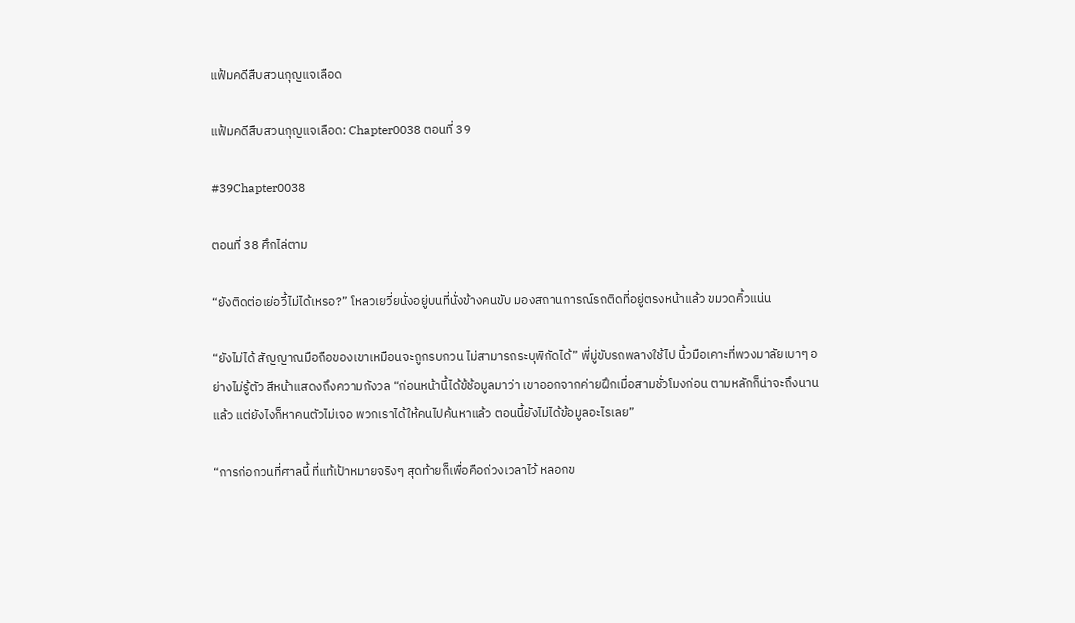แฟ้มคดีสืบสวนกุญแจเลือด

แฟ้มคดีสืบสวนกุญแจเลือด: Chapter0038 ตอนที่ 39

#39Chapter0038

ตอนที่ 38 ศึกไล่ตาม

“ยังติดต่อเย่อวี้ไม่ได้เหรอ?” โหลวเยวี่ยนั่งอยู่บนที่นั่งข้างคนขับ มองสถานการณ์รถติดที่อยู่ตรงหน้าแล้ว ขมวดคิ้วแน่น

“ยังไม่ได้ สัญญาณมือถือของเขาเหมือนจะถูกรบกวน ไม่สามารถระบุพิกัดได้” พี่มู่ขับรถพลางใช้ไป นิ้วมือเคาะที่พวงมาลัยเบาๆ อย่างไม่รู้ตัว สีหน้าแสดงถึงความกังวล “ก่อนหน้านี้ได้ข้ช้อมูลมาว่า เขาออกจากค่ายฝึกเมื่อสามชั่วโมงก่อน ตามหลักก็น่าจะถึงนานแล้ว แต่ยังไงก็หาคนตัวไม่เจอ พวกเราได้ให้คนไปค้นหาแล้ว ตอนนี้ยังไม่ได้ข้อมูลอะไรเลย”

“การก่อกวนที่ศาลนี้ ที่แท้เป้าหมายจริงๆ สุดท้ายก็เพื่อคือถ่วงเวลาไว้ หลอกข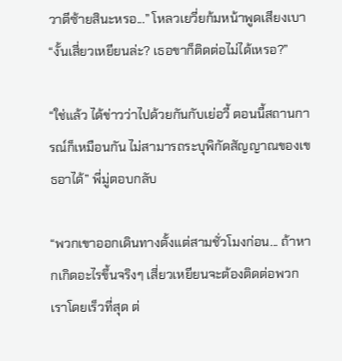วาตีซ้ายสินะหรอ...” โหลวเยวี่ยก้มหน้าพูดเสียงเบา “งั้นเสี่ยวเหยียนล่ะ? เธอขาก็ติดต่อไม่ได้เหรอ?”

“ใช่แล้ว ได้ข่าวว่าไปด้วยกันกับเย่อวี้ ตอนนี้สถานการณ์ก็เหมือนกัน ไม่สามารถระบุพิกัดสัญญาณของเขธอาได้” พี่มู่ตอบกลับ

“พวกเขาออกเดินทางตั้งแต่สามชั่วโมงก่อน... ถ้าหากเกิดอะไรขึ้นจริงๆ เสี่ยวเหยียนจะต้องติดต่อพวกเราโดยเร็วที่สุด ต่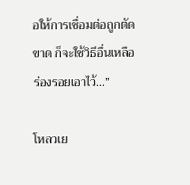อให้การเชื่อมต่อถูกตัดขาด ก็จะใช้วิธีอื่นเหลือร่องรอยเอาไว้...”

โหลวเย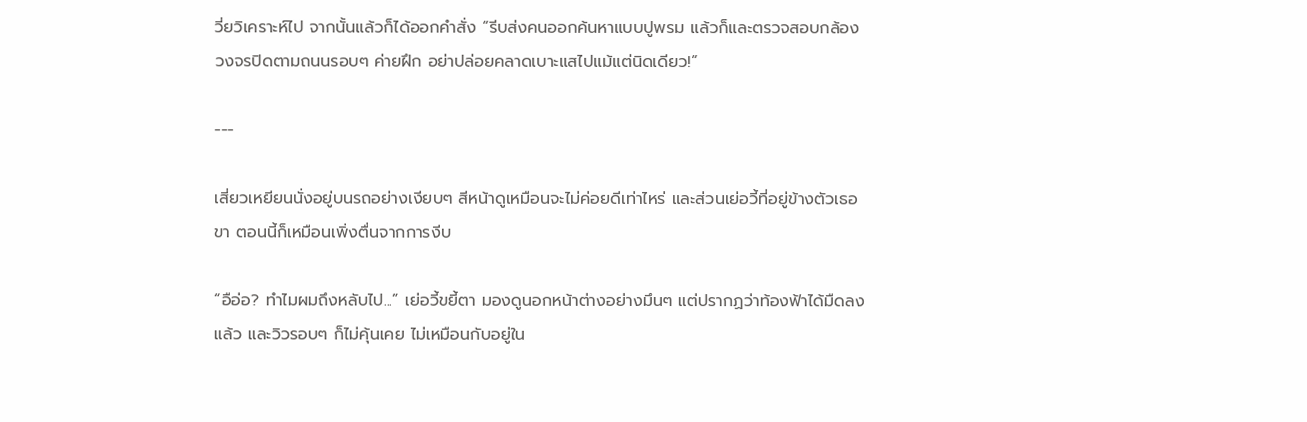วี่ยวิเคราะห์ไป จากนั้นแล้วก็ได้ออกคำสั่ง “รีบส่งคนออกค้นหาแบบปูพรม แล้วก็และตรวจสอบกล้องวงจรปิดตามถนนรอบๆ ค่ายฝึก อย่าปล่อยคลาดเบาะแสไปแม้แต่นิดเดียว!”

---

เสี่ยวเหยียนนั่งอยู่บนรถอย่างเงียบๆ สีหน้าดูเหมือนจะไม่ค่อยดีเท่าไหร่ และส่วนเย่อวี้ที่อยู่ข้างตัวเธอขา ตอนนี้ก็เหมือนเพิ่งตื่นจากการงีบ

“อือ่อ? ทำไมผมถึงหลับไป...” เย่อวี้ขยี้ตา มองดูนอกหน้าต่างอย่างมึนๆ แต่ปรากฏว่าท้องฟ้าได้มืดลงแล้ว และวิวรอบๆ ก็ไม่คุ้นเคย ไม่เหมือนกับอยู่ใน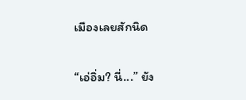เมืองเลยสักนิด

“เอ่อิ่ม? นี่...” ยัง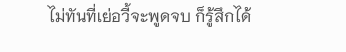ไม่ทันที่เย่อวี้จะพูดจบ ก็รู้สึกได้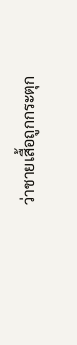ว่าชายเสื้อถูกกระตุก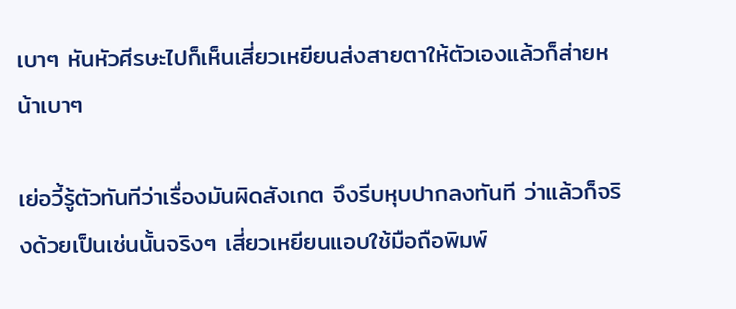เบาๆ หันหัวศีรษะไปก็เห็นเสี่ยวเหยียนส่งสายตาให้ตัวเองแล้วก็ส่ายหน้าเบาๆ

เย่อวี้รู้ตัวทันทีว่าเรื่องมันผิดสังเกต จึงรีบหุบปากลงทันที ว่าแล้วก็จริงด้วยเป็นเช่นนั้นจริงๆ เสี่ยวเหยียนแอบใช้มือถือพิมพ์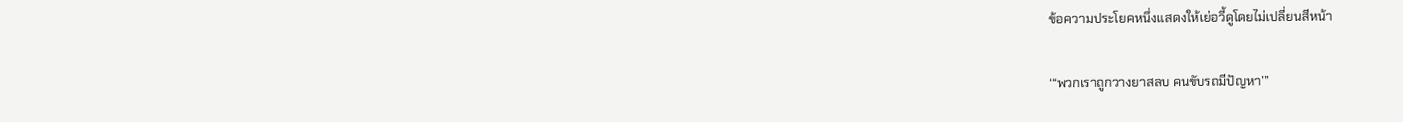ข้อความประโยคหนึ่งแสดงให้เย่อวี้ดูโดยไม่เปลี่ยนสีหน้า

‘“พวกเราถูกวางยาสลบ คนขับรถมีปัญหา’”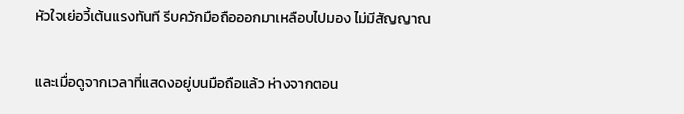หัวใจเย่อวี้เต้นแรงทันที รีบควักมือถือออกมาเหลือบไปมอง ไม่มีสัญญาณ

และเมื่อดูจากเวลาที่แสดงอยู่บนมือถือแล้ว ห่างจากตอน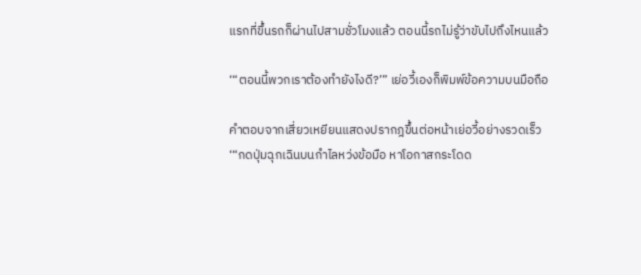แรกที่ขึ้นรถก็ผ่านไปสามชั่วโมงแล้ว ตอนนี้รถไม่รู้ว่าขับไปถึงไหนแล้ว

‘“ตอนนี้พวกเราต้องทำยังไงดี?’” เย่อวี้เองก็พิมพ์ข้อความบนมือถือ

คำตอบจากเสี่ยวเหยียนแสดงปรากฎขึ้นต่อหน้าเย่อวี้อย่างรวดเร็ว ‘“กดปุ่มฉุกเฉินบนกำไลหว่งข้อมือ หาโอกาสกระโดด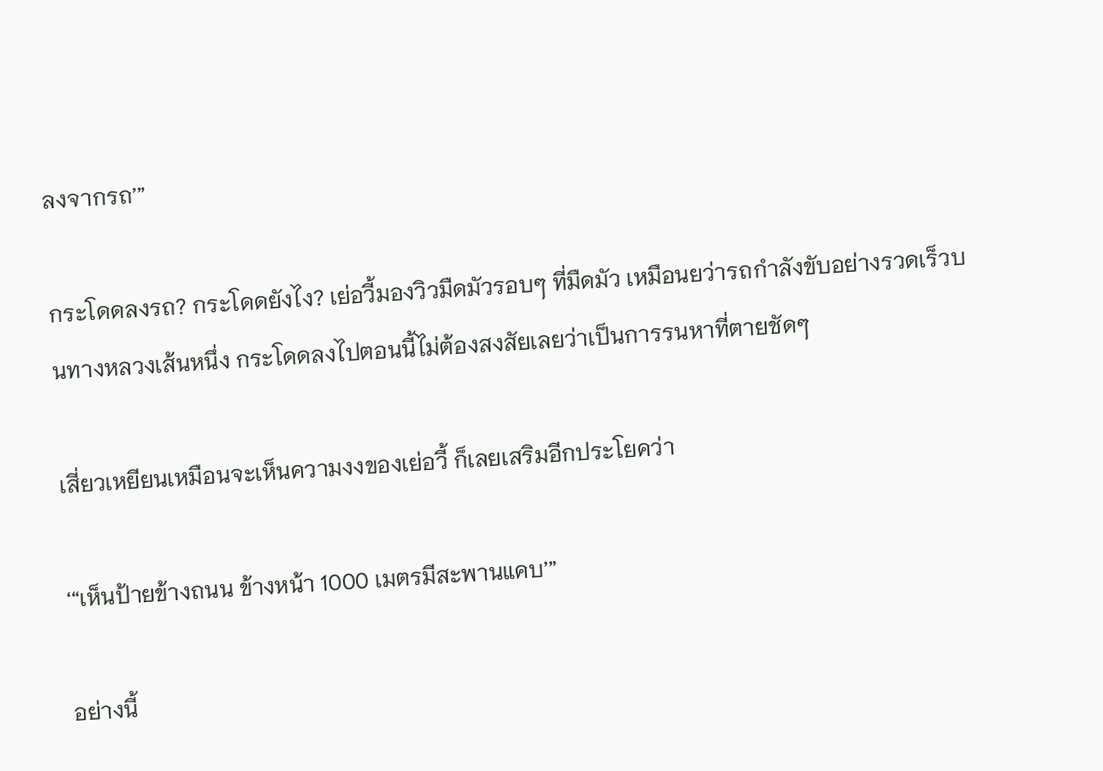ลงจากรถ’”

กระโดดลงรถ? กระโดดยังไง? เย่อวี้มองวิวมืดมัวรอบๆ ที่มืดมัว เหมือนยว่ารถกำลังขับอย่างรวดเร็วบนทางหลวงเส้นหนึ่ง กระโดดลงไปตอนนี้ไม่ต้องสงสัยเลยว่าเป็นการรนหาที่ตายชัดๆ

เสี่ยวเหยียนเหมือนจะเห็นความงงของเย่อวี้ ก็เลยเสริมอีกประโยคว่า

‘“เห็นป้ายข้างถนน ข้างหน้า 1000 เมตรมีสะพานแคบ’”

อย่างนี้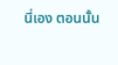นี่เอง ตอนนั้น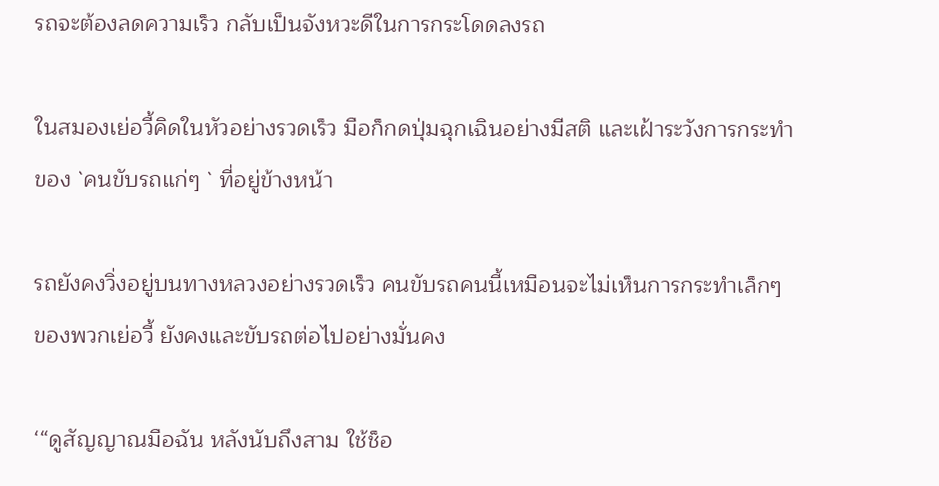รถจะต้องลดความเร็ว กลับเป็นจังหวะดีในการกระโดดลงรถ

ในสมองเย่อวี้คิดในหัวอย่างรวดเร็ว มือก็กดปุ่มฉุกเฉินอย่างมีสติ และเฝ้าระวังการกระทำของ `คนขับรถแก่ๆ ` ที่อยู่ข้างหน้า

รถยังคงวิ่งอยู่บนทางหลวงอย่างรวดเร็ว คนขับรถคนนี้เหมือนจะไม่เห็นการกระทำเล็กๆ ของพวกเย่อวี้ ยังคงและขับรถต่อไปอย่างมั่นคง

‘“ดูสัญญาณมือฉัน หลังนับถึงสาม ใช้ช็อ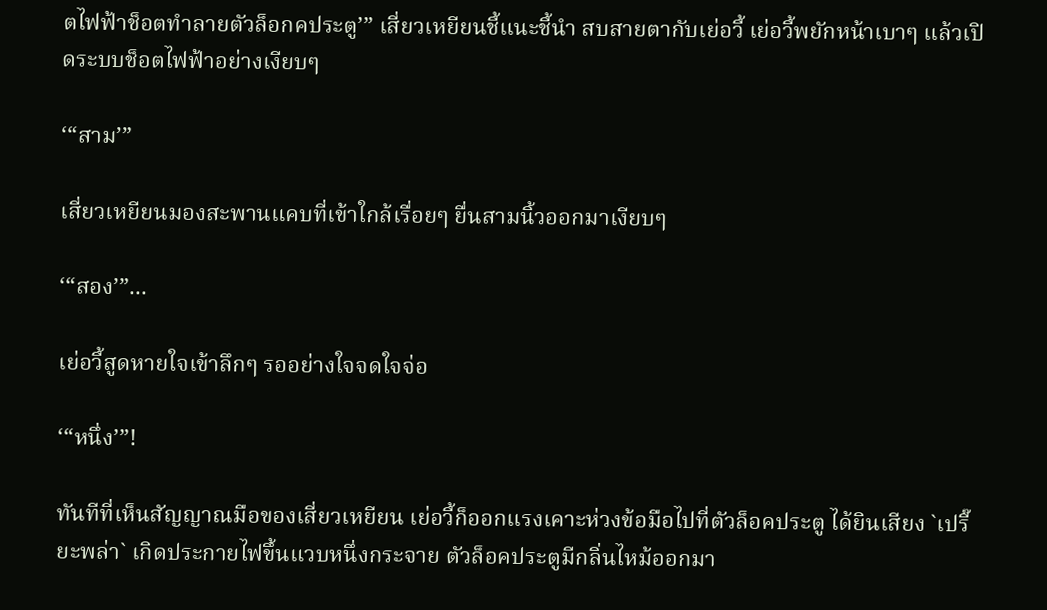ตไฟฟ้าช็อตทำลายตัวล็อกคประตู’” เสี่ยวเหยียนชี้แนะชี้นำ สบสายตากับเย่อวี้ เย่อวี้พยักหน้าเบาๆ แล้วเปิดระบบช็อตไฟฟ้าอย่างเงียบๆ

‘“สาม’”

เสี่ยวเหยียนมองสะพานแคบที่เข้าใกล้เรื่อยๆ ยื่นสามนิ้วออกมาเงียบๆ

‘“สอง’”...

เย่อวี้สูดหายใจเข้าลึกๆ รออย่างใจจดใจจ่อ

‘“หนึ่ง’”!

ทันทีที่เห็นสัญญาณมือของเสี่ยวเหยียน เย่อวี้ก็ออกแรงเคาะห่วงข้อมือไปที่ตัวล็อคประตู ได้ยินเสียง `เปรี๊ยะพล่า` เกิดประกายไฟขึ้นแวบหนึ่งกระจาย ตัวล็อคประตูมีกลิ่นไหม้ออกมา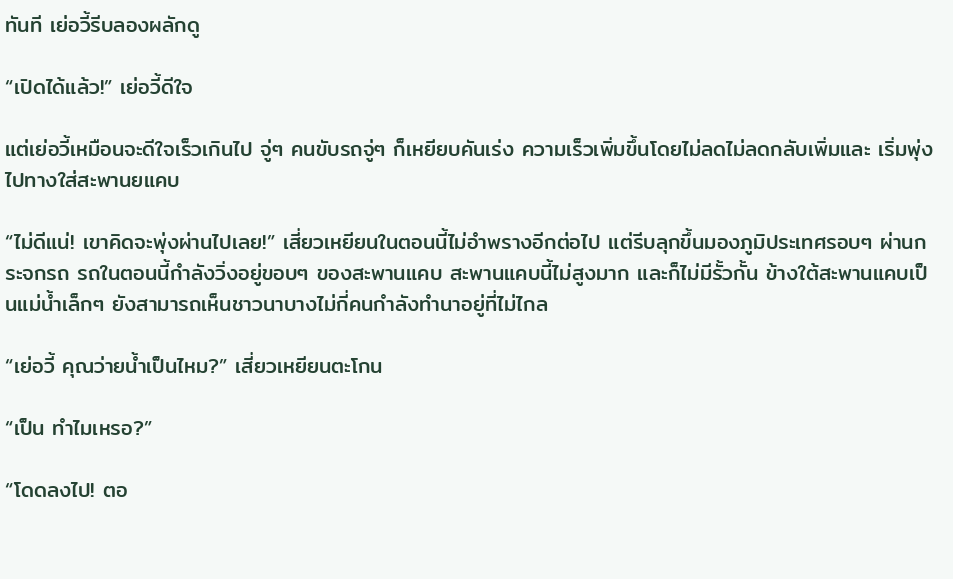ทันที เย่อวี้รีบลองผลักดู

“เปิดได้แล้ว!” เย่อวี้ดีใจ

แต่เย่อวี้เหมือนจะดีใจเร็วเกินไป จู่ๆ คนขับรถจู่ๆ ก็เหยียบคันเร่ง ความเร็วเพิ่มขึ้นโดยไม่ลดไม่ลดกลับเพิ่มและ เริ่มพุ่งไปทางใส่สะพานยแคบ

“ไม่ดีแน่! เขาคิดจะพุ่งผ่านไปเลย!” เสี่ยวเหยียนในตอนนี้ไม่อำพรางอีกต่อไป แต่รีบลุกขึ้นมองภูมิประเทศรอบๆ ผ่านกระจกรถ รถในตอนนี้กำลังวิ่งอยู่ขอบๆ ของสะพานแคบ สะพานแคบนี้ไม่สูงมาก และก็ไม่มีรั้วกั้น ข้างใต้สะพานแคบเป็นแม่น้ำเล็กๆ ยังสามารถเห็นชาวนาบางไม่กี่คนกำลังทำนาอยู่ที่ไม่ไกล

“เย่อวี้ คุณว่ายน้ำเป็นไหม?” เสี่ยวเหยียนตะโกน

“เป็น ทำไมเหรอ?”

“โดดลงไป! ตอ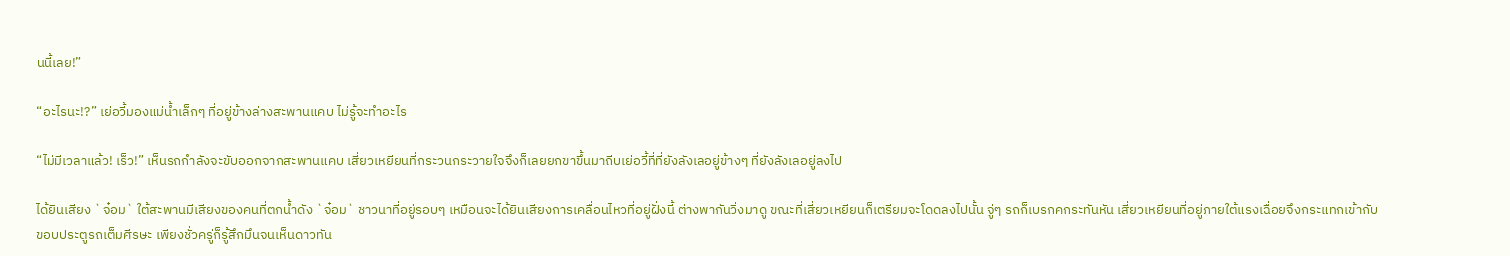นนี้เลย!”

“อะไรนะ!?” เย่อวี้มองแม่น้ำเล็กๆ ที่อยู่ข้างล่างสะพานแคบ ไม่รู้จะทำอะไร

“ไม่มีเวลาแล้ว! เร็ว!” เห็นรถกำลังจะขับออกจากสะพานแคบ เสี่ยวเหยียนที่กระวนกระวายใจจึงก็เลยยกขาขึ้นมาถีบเย่อวี้ที่ที่ยังลังเลอยู่ข้างๆ ที่ยังลังเลอยู่ลงไป

ได้ยินเสียง `จ๋อม` ใต้สะพานมีเสียงของคนที่ตกน้ำดัง `จ๋อม` ชาวนาที่อยู่รอบๆ เหมือนจะได้ยินเสียงการเคลื่อนไหวที่อยู่ฝั่งนี้ ต่างพากันวิ่งมาดู ขณะที่เสี่ยวเหยียนก็เตรียมจะโดดลงไปนั้น จู่ๆ รถก็เบรกคกระทันหัน เสี่ยวเหยียนที่อยู่ภายใต้แรงเฉื่อยจึงกระแทกเข้ากับขอบประตูรถเต็มศีรษะ เพียงชั่วครู่ก็รู้สึกมึนจนเห็นดาวทัน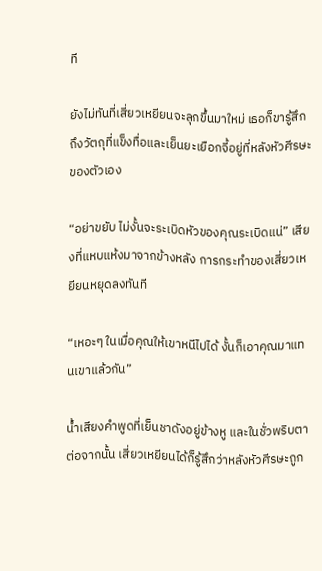ที

ยังไม่ทันที่เสี่ยวเหยียนจะลุกขึ้นมาใหม่ เธอก็ขารู้สึกถึงวัตถุที่แข็งทื่อและเย็นยะเยือกจี้อยู่ที่หลังหัวศีรษะของตัวเอง

“อย่าขยับ ไม่งั้นจะระเบิดหัวของคุณระเบิดแน่” เสียงที่แหบแห้งมาจากข้างหลัง การกระทำของเสี่ยวเหยียนหยุดลงทันที

“เหอะๆ ในเมื่อคุณให้เขาหนีไปได้ งั้นก็เอาคุณมาแทนเขาแล้วกัน”

น้ำเสียงคำพูดที่เย็นชาดังอยู่ข้างหู และในชั่วพริบตาต่อจากนั้น เสี่ยวเหยียนได้ก็รู้สึกว่าหลังหัวศีรษะถูก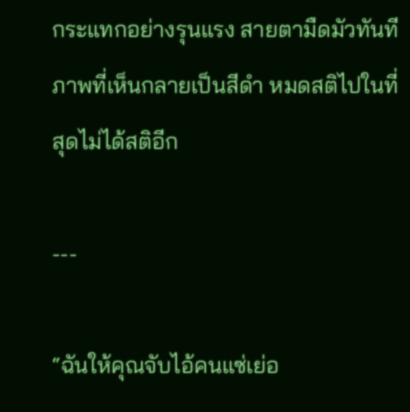กระแทกอย่างรุนแรง สายตามืดมัวทันทีภาพที่เห็นกลายเป็นสีดำ หมดสติไปในที่สุดไม่ได้สติอีก

---

“ฉันให้คุณจับไอ้คนแซ่เย่อ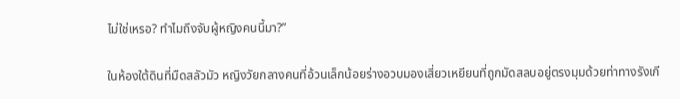ไม่ใช่เหรอ? ทำไมถึงจับผู้หญิงคนนี้มา?”

ในห้องใต้ดินที่มืดสลัวมัว หญิงวัยกลางคนที่อ้วนเล็กน้อยร่างอวบมองเสี่ยวเหยียนที่ถูกมัดสลบอยู่ตรงมุมด้วยท่าทางรังเกี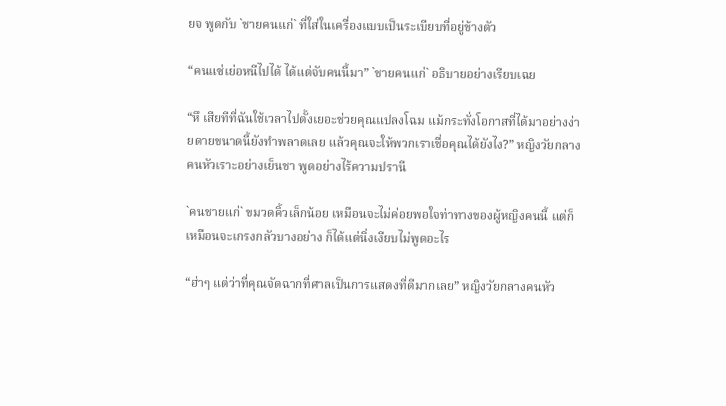ยจ พูดกับ `ชายคนแก่` ที่ใส่ในเครื่องแบบเป็นระเบียบที่อยู่ข้างตัว

“คนแซ่เย่อหนีไปได้ ได้แต่จับคนนี้มา” `ชายคนแก่` อธิบายอย่างเรียบเฉย

“หึ เสียทีที่ฉันใช้เวลาไปตั้งเยอะช่วยคุณแปลงโฉม แม้กระทั่งโอกาสที่ได้มาอย่างง่ายดายขนาดนี้ยังทำพลาดเลย แล้วคุณจะให้พวกเราเชื่อคุณได้ยังไง?” หญิงวัยกลางคนหัวเราะอย่างเย็นชา พูดอย่างไร้ความปรานี

`คนชายแก่` ขมวดคิ้วเล็กน้อย เหมือนจะไม่ค่อยพอใจท่าทางของผู้หญิงคนนี้ แต่ก็เหมือนจะเกรงกลัวบางอย่าง ก็ได้แต่นิ่งเงียบไม่พูดอะไร

“ฮ่าๆ แต่ว่าที่คุณจัดฉากที่ศาลเป็นการแสดงที่ดีมากเลย” หญิงวัยกลางคนหัว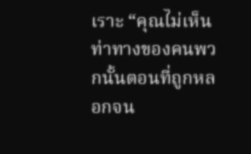เราะ “คุณไม่เห็นท่าทางของคนพวกนั้นตอนที่ถูกหลอกจน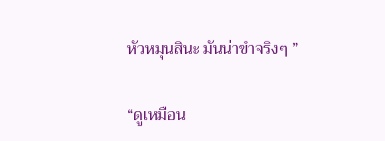หัวหมุนสินะ มันน่าขำจริงๆ ”

“ดูเหมือน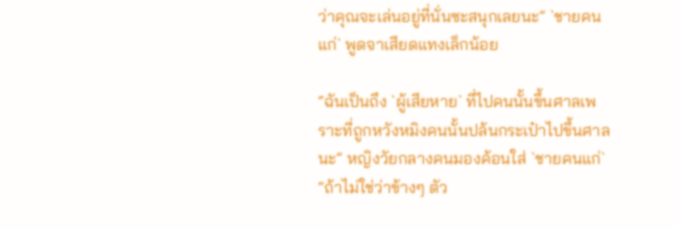ว่าคุณจะเล่นอยู่ที่นั่นซะสนุกเลยนะ” `ชายคนแก่` พูดจาเสียดแทงเล็กน้อย

“ฉันเป็นถึง `ผู้เสียหาย` ที่ไปคนนั้นขึ้นศาลเพราะที่ถูกหวังหมิงคนนั้นปล้นกระเป๋าไปขึ้นศาลนะ” หญิงวัยกลางคนมองค้อนใส่ `ชายคนแก่` “ถ้าไม่ใช่ว่าข้างๆ ตัว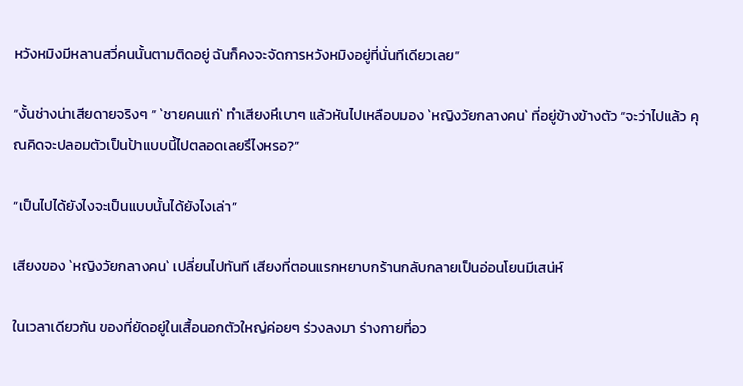หวังหมิงมีหลานสวี่คนนั้นตามติดอยู่ ฉันก็คงจะจัดการหวังหมิงอยู่ที่นั่นทีเดียวเลย”

“งั้นช่างน่าเสียดายจริงๆ ” `ชายคนแก่` ทำเสียงหึเบาๆ แล้วหันไปเหลือบมอง `หญิงวัยกลางคน` ที่อยู่ข้างข้างตัว “จะว่าไปแล้ว คุณคิดจะปลอมตัวเป็นป้าแบบนี้ไปตลอดเลยรึไงหรอ?”

“เป็นไปได้ยังไงจะเป็นแบบนั้นได้ยังไงเล่า”

เสียงของ `หญิงวัยกลางคน` เปลี่ยนไปทันที เสียงที่ตอนแรกหยาบกร้านกลับกลายเป็นอ่อนโยนมีเสน่ห์

ในเวลาเดียวกัน ของที่ยัดอยู่ในเสื้อนอกตัวใหญ่ค่อยๆ ร่วงลงมา ร่างกายที่อว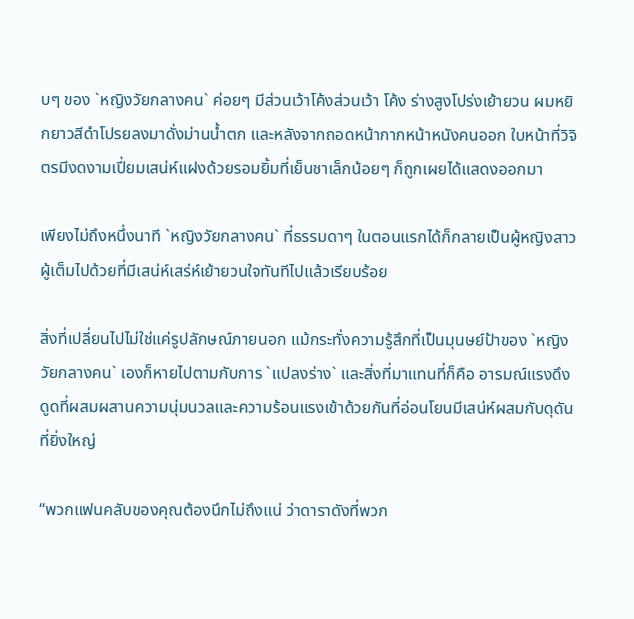บๆ ของ `หญิงวัยกลางคน` ค่อยๆ มีส่วนเว้าโค้งส่วนเว้า โค้ง ร่างสูงโปร่งเย้ายวน ผมหยิกยาวสีดำโปรยลงมาดั่งม่านน้ำตก และหลังจากถอดหน้ากากหน้าหนังคนออก ใบหน้าที่วิจิตรมีงดงามเปี่ยมเสน่ห์แฝงด้วยรอมยิ้มที่เย็นชาเล็กน้อยๆ ก็ถูกเผยได้แสดงออกมา

เพียงไม่ถึงหนึ่งนาที `หญิงวัยกลางคน` ที่ธรรมดาๆ ในตอนแรกได้ก็กลายเป็นผู้หญิงสาวผู้เต็มไปด้วยที่มีเสน่ห์เสร่ห์เย้ายวนใจทันทีไปแล้วเรียบร้อย

สิ่งที่เปลี่ยนไปไม่ใช่แค่รูปลักษณ์ภายนอก แม้กระทั่งความรู้สึกที่เป็นมุนษย์ป้าของ `หญิงวัยกลางคน` เองก็หายไปตามกับการ `แปลงร่าง` และสิ่งที่มาแทนที่ก็คือ อารมณ์แรงดึงดูดที่ผสมผสานความนุ่มนวลและความร้อนแรงเข้าด้วยกันที่อ่อนโยนมีเสน่ห์ผสมกับดุดันที่ยิ่งใหญ่

“พวกแฟนคลับของคุณต้องนึกไม่ถึงแน่ ว่าดาราดังที่พวก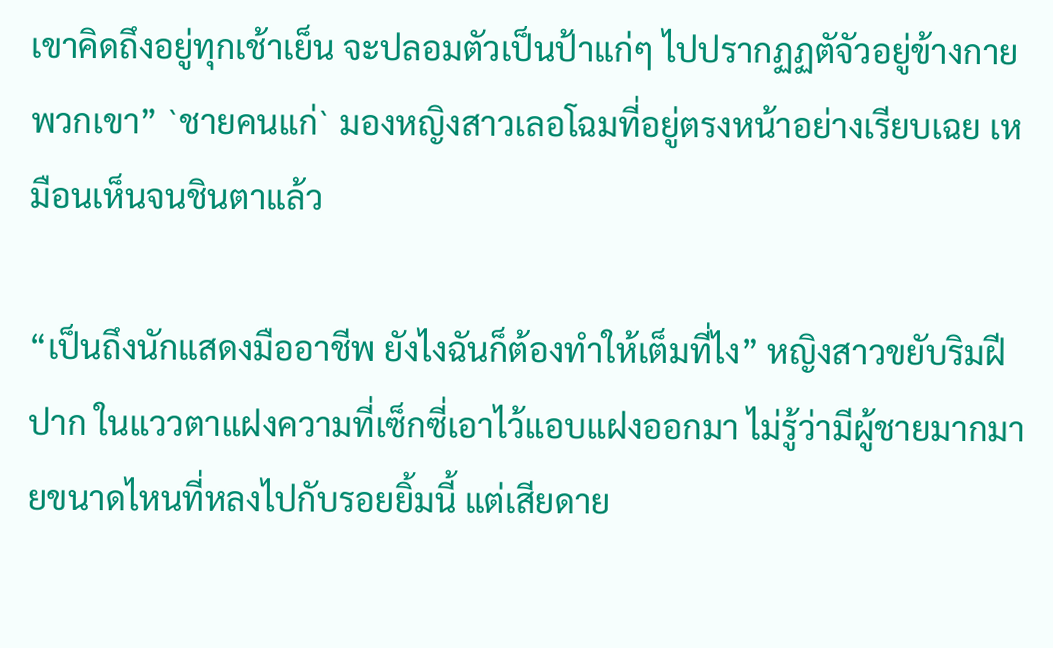เขาคิดถึงอยู่ทุกเช้าเย็น จะปลอมตัวเป็นป้าแก่ๆ ไปปรากฏฏตัจัวอยู่ข้างกายพวกเขา” `ชายคนแก่` มองหญิงสาวเลอโฉมที่อยู่ตรงหน้าอย่างเรียบเฉย เหมือนเห็นจนชินตาแล้ว

“เป็นถึงนักแสดงมืออาชีพ ยังไงฉันก็ต้องทำให้เต็มที่ไง” หญิงสาวขยับริมฝีปาก ในแววตาแฝงความที่เซ็กซี่เอาไว้แอบแฝงออกมา ไม่รู้ว่ามีผู้ชายมากมายขนาดไหนที่หลงไปกับรอยยิ้มนี้ แต่เสียดาย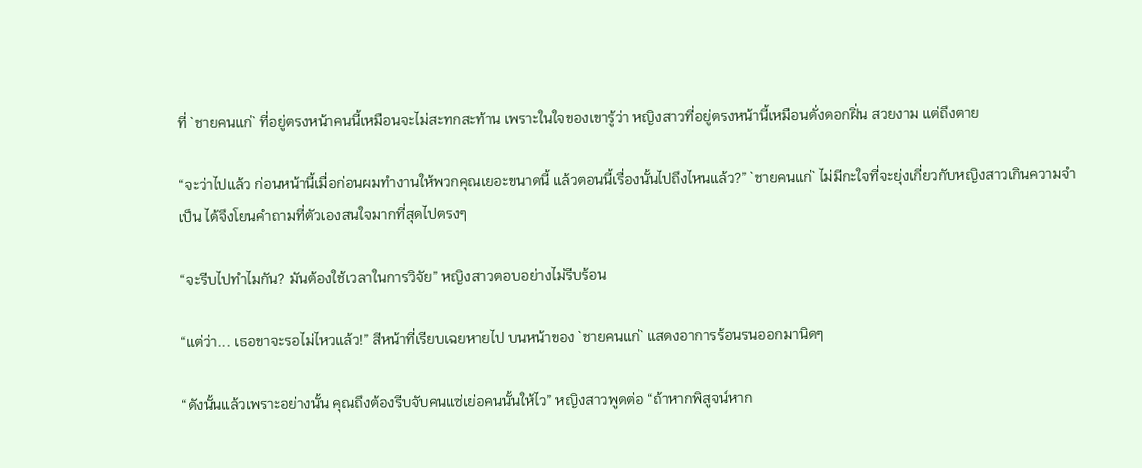ที่ `ชายคนแก่` ที่อยู่ตรงหน้าคนนี้เหมือนจะไม่สะทกสะท้าน เพราะในใจของเขารู้ว่า หญิงสาวที่อยู่ตรงหน้านี้เหมือนดั่งดอกฝิ่น สวยงาม แต่ถึงตาย

“จะว่าไปแล้ว ก่อนหน้านี้เมื่อก่อนผมทำงานให้พวกคุณเยอะขนาดนี้ แล้วตอนนี้เรื่องนั้นไปถึงไหนแล้ว?” `ชายคนแก่` ไม่มีกะใจที่จะยุ่งเกี่ยวกับหญิงสาวเกินความจำเป็น ได้จึงโยนคำถามที่ตัวเองสนใจมากที่สุดไปตรงๆ

“จะรีบไปทำไมกัน? มันต้องใช้เวลาในการวิจัย” หญิงสาวตอบอย่างไม่รีบร้อน

“แต่ว่า... เธอขาจะรอไม่ไหวแล้ว!” สีหน้าที่เรียบเฉยหายไป บนหน้าของ `ชายคนแก่` แสดงอาการร้อนรนออกมานิดๆ

“ดังนั้นแล้วเพราะอย่างนั้น คุณถึงต้องรีบจับคนแซ่เย่อคนนั้นให้ไว” หญิงสาวพูดต่อ “ถ้าหากพิสูจน์หาก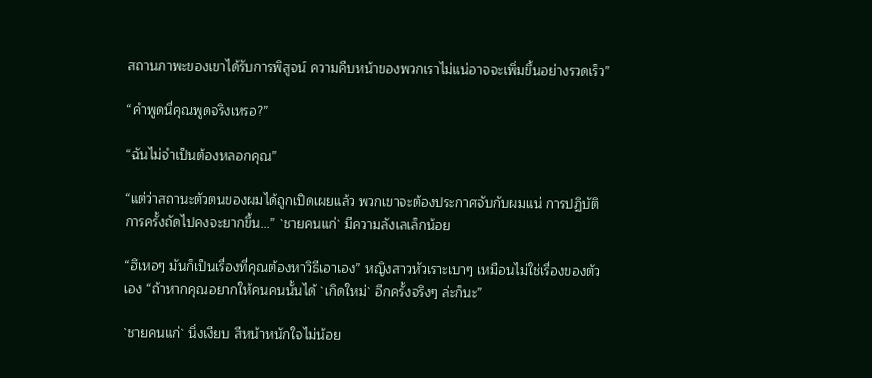สถานภาพะของเขาได้รับการพิสูจน์ ความคืบหน้าของพวกเราไม่แน่อาจจะเพิ่มขึ้นอย่างรวดเร็ว”

“คำพูดนี่คุณพูดจริงเหรอ?”

“ฉันไม่จำเป็นต้องหลอกคุณ”

“แต่ว่าสถานะตัวตนของผมได้ถูกเปิดเผยแล้ว พวกเขาจะต้องประกาศจับกับผมแน่ การปฏิบัติการครั้งถัดไปคงจะยากขึ้น...” `ชายคนแก่` มีความลังเลเล็กน้อย

“ฮึเหอๆ มันก็เป็นเรื่องที่คุณต้องหาวิธีเอาเอง” หญิงสาวหัวเราะเบาๆ เหมือนไม่ใช่เรื่องของตัวเอง “ถ้าหากคุณอยากให้คนคนนั้นได้ `เกิดใหม่` อีกครั้งจริงๆ ล่ะก็นะ”

`ชายคนแก่` นิ่งเงียบ สีหน้าหนักใจไม่น้อย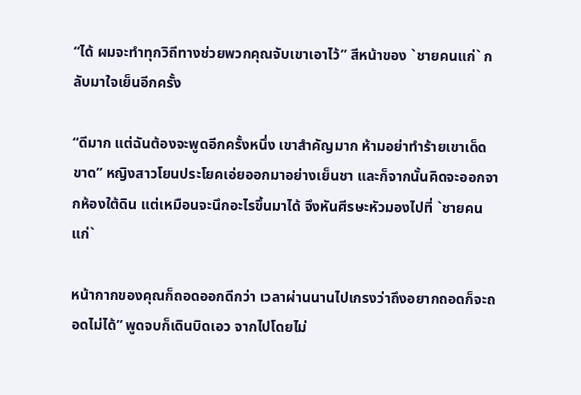“ได้ ผมจะทำทุกวิถีทางช่วยพวกคุณจับเขาเอาไว้” สีหน้าของ `ชายคนแก่` กลับมาใจเย็นอีกครั้ง

“ดีมาก แต่ฉันต้องจะพูดอีกครั้งหนึ่ง เขาสำคัญมาก ห้ามอย่าทำร้ายเขาเด็ดขาด” หญิงสาวโยนประโยคเอ่ยออกมาอย่างเย็นชา และก็จากนั้นคิดจะออกจากห้องใต้ดิน แต่เหมือนจะนึกอะไรขึ้นมาได้ จึงหันศีรษะหัวมองไปที่ `ชายคนแก่`

หน้ากากของคุณก็ถอดออกดีกว่า เวลาผ่านนานไปเกรงว่าถึงอยากถอดก็จะถอดไม่ได้” พูดจบก็เดินบิดเอว จากไปโดยไม่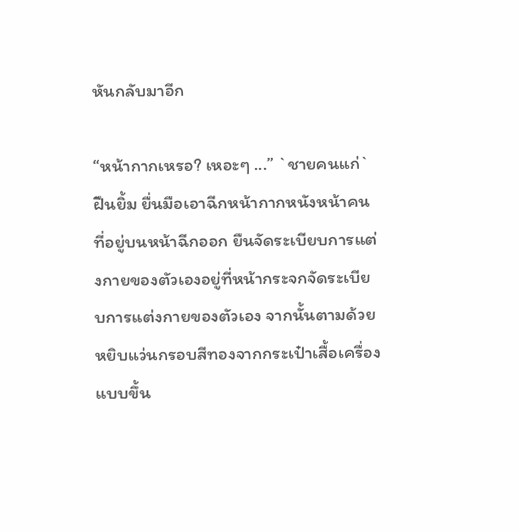หันกลับมาอีก

“หน้ากากเหรอ? เหอะๆ ...” `ชายคนแก่` ฝืนยิ้ม ยื่นมือเอาฉีกหน้ากากหนังหน้าคนที่อยู่บนหน้าฉีกออก ยืนจัดระเบียบการแต่งกายของตัวเองอยู่ที่หน้ากระจกจัดระเบียบการแต่งกายของตัวเอง จากนั้นตามด้วยหยิบแว่นกรอบสีทองจากกระเป๋าเสื้อเครื่องแบบขึ้น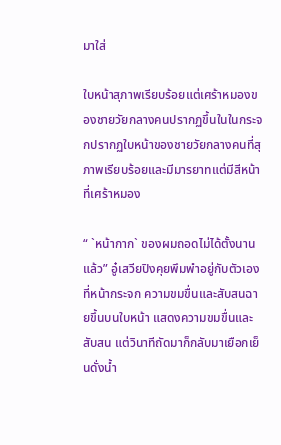มาใส่

ใบหน้าสุภาพเรียบร้อยแต่เศร้าหมองของชายวัยกลางคนปรากฏขึ้นในในกระจกปรากฏใบหน้าของชายวัยกลางคนที่สุภาพเรียบร้อยและมีมารยาทแต่มีสีหน้าที่เศร้าหมอง

“ `หน้ากาก` ของผมถอดไม่ได้ตั้งนานแล้ว” อู๋เสวียปิงคุยพึมพำอยู่กับตัวเองที่หน้ากระจก ความขมขื่นและสับสนฉายขึ้นบนใบหน้า แสดงความขมขื่นและสับสน แต่วินาทีถัดมาก็กลับมาเยือกเย็นดั่งน้ำ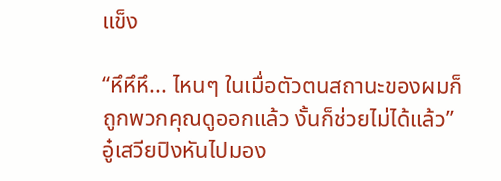แข็ง

“หึหึหึ... ไหนๆ ในเมื่อตัวตนสถานะของผมก็ถูกพวกคุณดูออกแล้ว งั้นก็ช่วยไม่ได้แล้ว” อู๋เสวียปิงหันไปมอง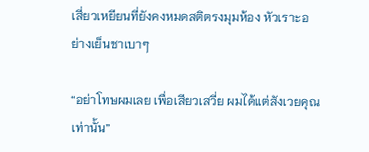เสี่ยวเหยียนที่ยังคงหมดสติตรงมุมห้อง หัวเราะอย่างเย็นชาเบาๆ

“อย่าโทษผมเลย เพื่อเสียวเสวี่ย ผมได้แต่สังเวยคุณเท่านั้น”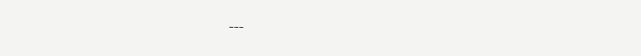---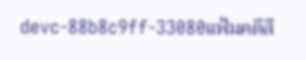devc-88b8c9ff-33080แฟ้มคดีสื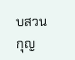บสวนกุญ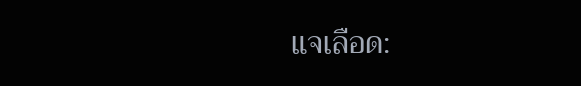แจเลือด: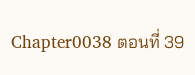Chapter0038 ตอนที่ 39